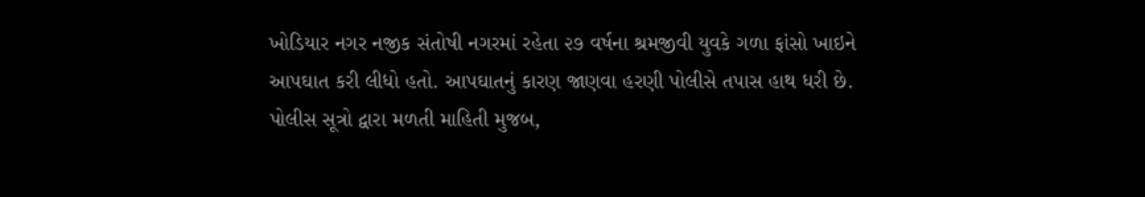ખોડિયાર નગર નજીક સંતોષી નગરમાં રહેતા ૨૭ વર્ષના શ્રમજીવી યુવકે ગળા ફાંસો ખાઇને આપઘાત કરી લીધો હતો. આપઘાતનું કારણ જાણવા હરણી પોલીસે તપાસ હાથ ધરી છે. પોલીસ સૂત્રો દ્વારા મળતી માહિતી મુજબ,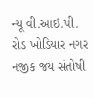ન્યૂ વી.આઇ.પી. રોડ ખોડિયાર નગર નજીક જય સંતોષી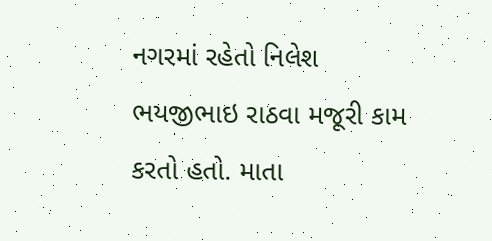નગરમાં રહેતો નિલેશ ભયજીભાઇ રાઠવા મજૂરી કામ કરતો હતો. માતા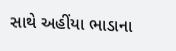સાથે અહીંયા ભાડાના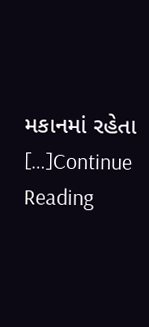મકાનમાં રહેતા […]Continue Reading